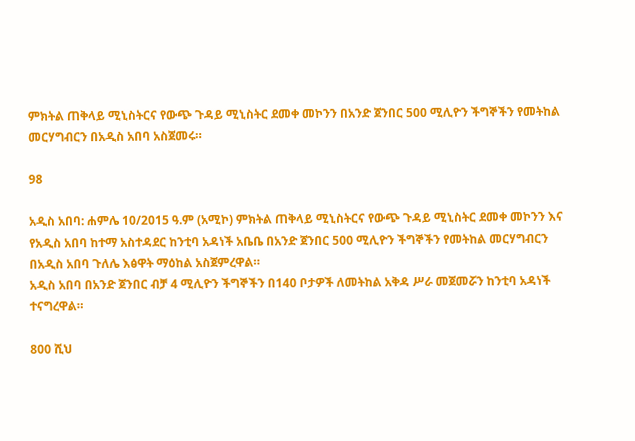ምክትል ጠቅላይ ሚኒስትርና የውጭ ጉዳይ ሚኒስትር ደመቀ መኮንን በአንድ ጀንበር 500 ሚሊዮን ችግኞችን የመትከል መርሃግብርን በአዲስ አበባ አስጀመሩ።

98

አዲስ አበባ: ሐምሌ 10/2015 ዓ.ም (አሚኮ) ምክትል ጠቅላይ ሚኒስትርና የውጭ ጉዳይ ሚኒስትር ደመቀ መኮንን እና የአዲስ አበባ ከተማ አስተዳደር ከንቲባ አዳነች አቤቤ በአንድ ጀንበር 500 ሚሊዮን ችግኞችን የመትከል መርሃግብርን በአዲስ አበባ ጉለሌ እፅዋት ማዕከል አስጀምረዋል።
አዲስ አበባ በአንድ ጀንበር ብቻ 4 ሚሊዮን ችግኞችን በ140 ቦታዎች ለመትከል አቅዳ ሥራ መጀመሯን ከንቲባ አዳነች ተናግረዋል።

800 ሺህ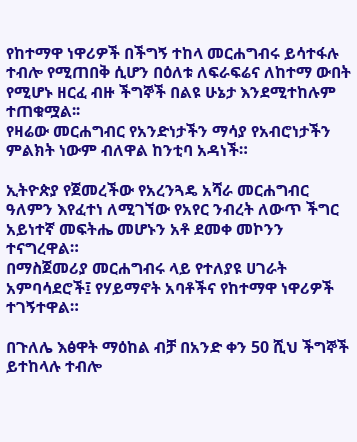የከተማዋ ነዋሪዎች በችግኝ ተከላ መርሐግብሩ ይሳተፋሉ ተብሎ የሚጠበቅ ሲሆን በዕለቱ ለፍራፍሬና ለከተማ ውበት የሚሆኑ ዘርፈ ብዙ ችግኞች በልዩ ሁኔታ እንደሚተከሉም ተጠቁሟል፡፡
የዛሬው መርሐግብር የአንድነታችን ማሳያ የአብሮነታችን ምልክት ነውም ብለዋል ከንቲባ አዳነች።

ኢትዮጵያ የጀመረችው የአረንጓዴ አሻራ መርሐግብር ዓለምን እየፈተነ ለሚገኘው የአየር ንብረት ለውጥ ችግር አይነተኛ መፍትሔ መሆኑን አቶ ደመቀ መኮንን ተናግረዋል።
በማስጀመሪያ መርሐግብሩ ላይ የተለያዩ ሀገራት አምባሳደሮች፤ የሃይማኖት አባቶችና የከተማዋ ነዋሪዎች ተገኝተዋል።

በጉለሌ እፅዋት ማዕከል ብቻ በአንድ ቀን 50 ሺህ ችግኞች ይተከላሉ ተብሎ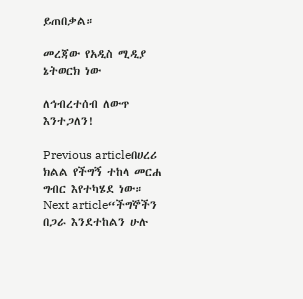ይጠበቃል።

መረጃው የአዲስ ሚዲያ ኔትወርክ ነው

ለኅብረተሰብ ለውጥ እንተጋለን!

Previous articleበሀረሪ ክልል የችግኝ ተከላ መርሐ ግብር እየተካሄደ ነው።
Next article“ችግኞችን በጋራ እንደተከልን ሁሉ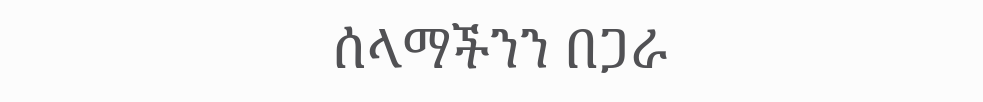ሰላማችንን በጋራ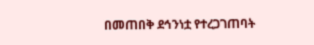በመጠበቅ ደኅንነቷ የተረጋገጠባት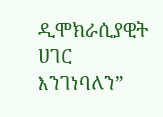ዲሞክራሲያዊት ሀገር እንገነባለን”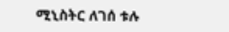ሚኒስትር ለገሰ ቱሉ